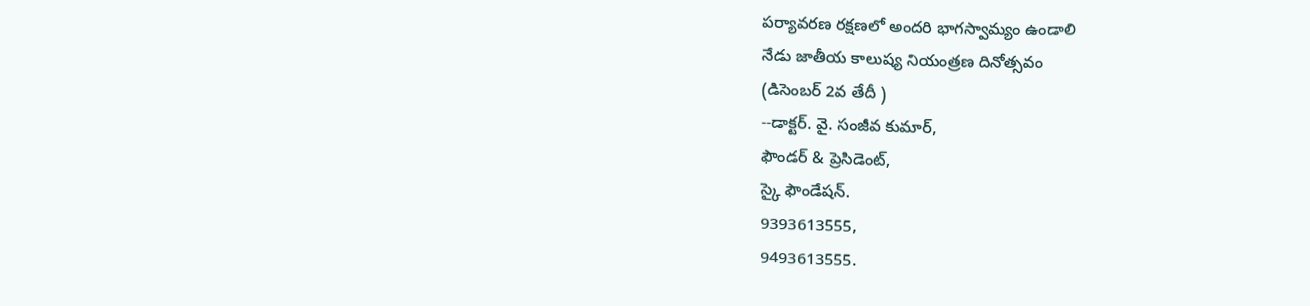పర్యావరణ రక్షణలో అందరి భాగస్వామ్యం ఉండాలి
నేడు జాతీయ కాలుష్య నియంత్రణ దినోత్సవం
(డిసెంబర్ 2వ తేదీ )
--డాక్టర్. వై. సంజీవ కుమార్,
ఫౌండర్ & ప్రెసిడెంట్,
స్కై ఫౌండేషన్.
9393613555,
9493613555.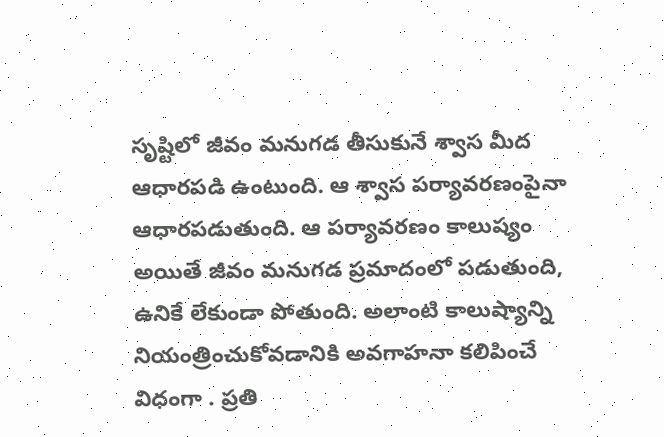సృష్టిలో జీవం మనుగడ తీసుకునే శ్వాస మీద ఆధారపడి ఉంటుంది. ఆ శ్వాస పర్యావరణంపైనా ఆధారపడుతుంది. ఆ పర్యావరణం కాలుష్యం అయితే జీవం మనుగడ ప్రమాదంలో పడుతుంది, ఉనికే లేకుండా పోతుంది. అలాంటి కాలుష్యాన్ని నియంత్రించుకోవడానికి అవగాహనా కలిపించే విధంగా . ప్రతి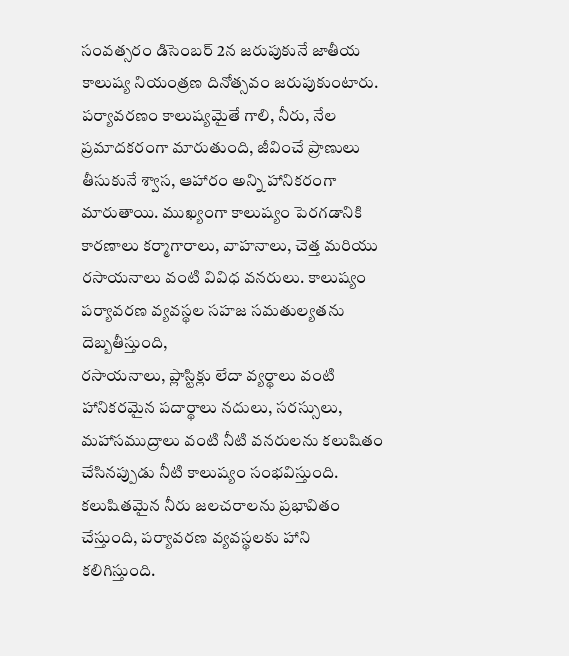సంవత్సరం డిసెంబర్ 2న జరుపుకునే జాతీయ కాలుష్య నియంత్రణ దినోత్సవం జరుపుకుంటారు.
పర్యావరణం కాలుష్యమైతే గాలి, నీరు, నేల ప్రమాదకరంగా మారుతుంది, జీవించే ప్రాణులు తీసుకునే శ్వాస, ఆహారం అన్ని హానికరంగా మారుతాయి. ముఖ్యంగా కాలుష్యం పెరగడానికి కారణాలు కర్మాగారాలు, వాహనాలు, చెత్త మరియు రసాయనాలు వంటి వివిధ వనరులు. కాలుష్యం పర్యావరణ వ్యవస్థల సహజ సమతుల్యతను దెబ్బతీస్తుంది,
రసాయనాలు, ప్లాస్టిక్లు లేదా వ్యర్థాలు వంటి హానికరమైన పదార్థాలు నదులు, సరస్సులు, మహాసముద్రాలు వంటి నీటి వనరులను కలుషితం చేసినప్పుడు నీటి కాలుష్యం సంభవిస్తుంది. కలుషితమైన నీరు జలచరాలను ప్రభావితం చేస్తుంది, పర్యావరణ వ్యవస్థలకు హాని కలిగిస్తుంది.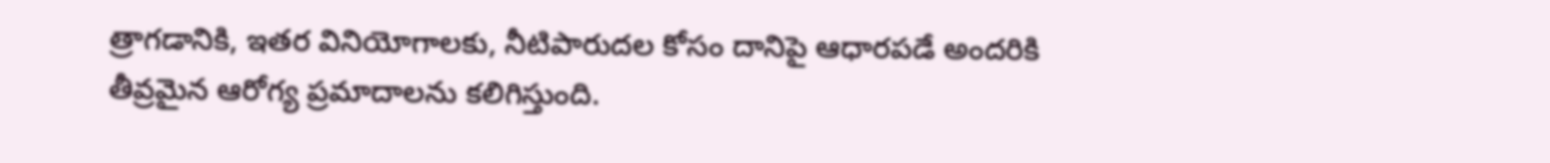త్రాగడానికి, ఇతర వినియోగాలకు, నీటిపారుదల కోసం దానిపై ఆధారపడే అందరికి తీవ్రమైన ఆరోగ్య ప్రమాదాలను కలిగిస్తుంది.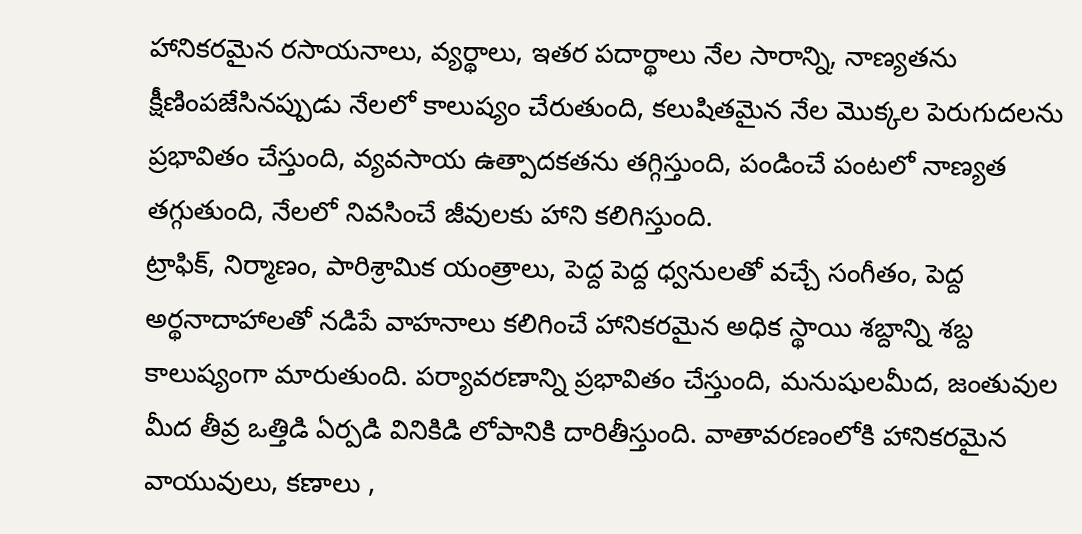హానికరమైన రసాయనాలు, వ్యర్థాలు, ఇతర పదార్థాలు నేల సారాన్ని, నాణ్యతను క్షీణింపజేసినప్పుడు నేలలో కాలుష్యం చేరుతుంది, కలుషితమైన నేల మొక్కల పెరుగుదలను ప్రభావితం చేస్తుంది, వ్యవసాయ ఉత్పాదకతను తగ్గిస్తుంది, పండించే పంటలో నాణ్యత తగ్గుతుంది, నేలలో నివసించే జీవులకు హాని కలిగిస్తుంది.
ట్రాఫిక్, నిర్మాణం, పారిశ్రామిక యంత్రాలు, పెద్ద పెద్ద ధ్వనులతో వచ్చే సంగీతం, పెద్ద అర్థనాదాహాలతో నడిపే వాహనాలు కలిగించే హానికరమైన అధిక స్థాయి శబ్దాన్ని శబ్ద కాలుష్యంగా మారుతుంది. పర్యావరణాన్ని ప్రభావితం చేస్తుంది, మనుషులమీద, జంతువుల మీద తీవ్ర ఒత్తిడి ఏర్పడి వినికిడి లోపానికి దారితీస్తుంది. వాతావరణంలోకి హానికరమైన వాయువులు, కణాలు ,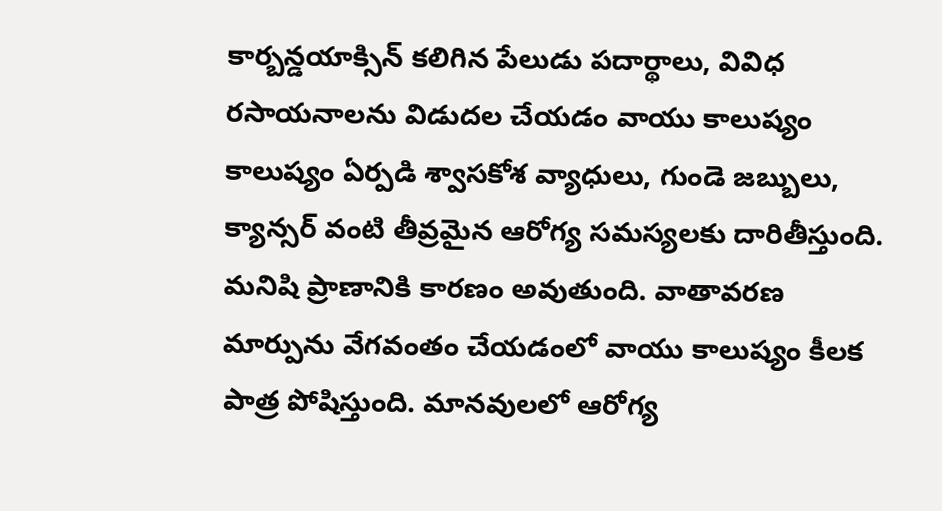కార్బన్డయాక్సిన్ కలిగిన పేలుడు పదార్థాలు, వివిధ రసాయనాలను విడుదల చేయడం వాయు కాలుష్యం కాలుష్యం ఏర్పడి శ్వాసకోశ వ్యాధులు, గుండె జబ్బులు, క్యాన్సర్ వంటి తీవ్రమైన ఆరోగ్య సమస్యలకు దారితీస్తుంది.
మనిషి ప్రాణానికి కారణం అవుతుంది. వాతావరణ మార్పును వేగవంతం చేయడంలో వాయు కాలుష్యం కీలక పాత్ర పోషిస్తుంది. మానవులలో ఆరోగ్య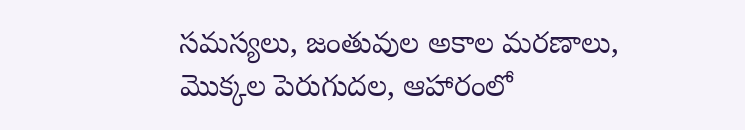సమస్యలు, జంతువుల అకాల మరణాలు, మొక్కల పెరుగుదల, ఆహారంలో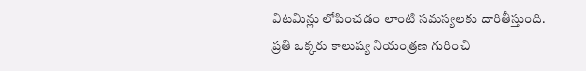విటమిన్లు లోపించడం లాంటి సమస్యలకు దారితీస్తుంది.
ప్రతి ఒక్కరు కాలుష్య నియంత్రణ గురించి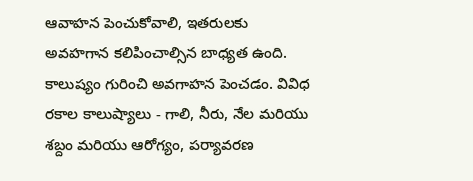ఆవాహన పెంచుకోవాలి, ఇతరులకు అవహగాన కలిపించాల్సిన బాధ్యత ఉంది. కాలుష్యం గురించి అవగాహన పెంచడం. వివిధ రకాల కాలుష్యాలు - గాలి, నీరు, నేల మరియు శబ్దం మరియు ఆరోగ్యం, పర్యావరణ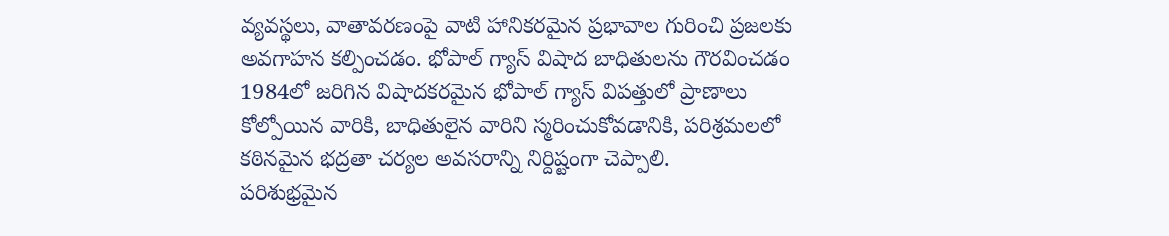వ్యవస్థలు, వాతావరణంపై వాటి హానికరమైన ప్రభావాల గురించి ప్రజలకు అవగాహన కల్పించడం. భోపాల్ గ్యాస్ విషాద బాధితులను గౌరవించడం 1984లో జరిగిన విషాదకరమైన భోపాల్ గ్యాస్ విపత్తులో ప్రాణాలు కోల్పోయిన వారికి, బాధితులైన వారిని స్మరించుకోవడానికి, పరిశ్రమలలో కఠినమైన భద్రతా చర్యల అవసరాన్ని నిర్దిష్టంగా చెప్పాలి.
పరిశుభ్రమైన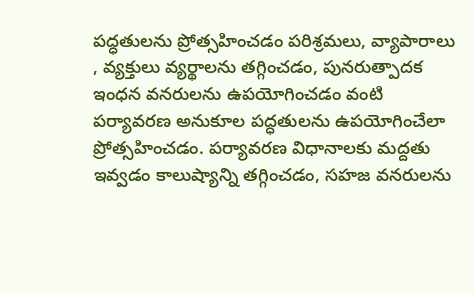పద్ధతులను ప్రోత్సహించడం పరిశ్రమలు, వ్యాపారాలు , వ్యక్తులు వ్యర్థాలను తగ్గించడం, పునరుత్పాదక ఇంధన వనరులను ఉపయోగించడం వంటి పర్యావరణ అనుకూల పద్ధతులను ఉపయోగించేలా ప్రోత్సహించడం. పర్యావరణ విధానాలకు మద్దతు ఇవ్వడం కాలుష్యాన్ని తగ్గించడం, సహజ వనరులను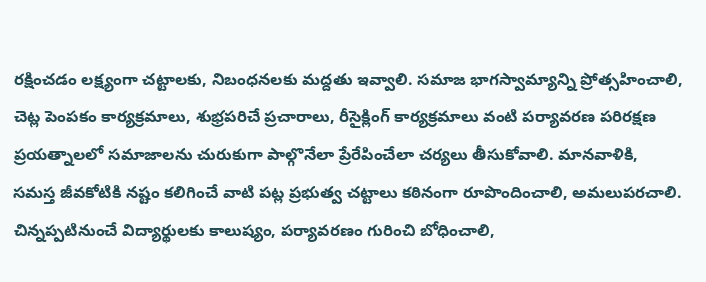రక్షించడం లక్ష్యంగా చట్టాలకు, నిబంధనలకు మద్దతు ఇవ్వాలి. సమాజ భాగస్వామ్యాన్ని ప్రోత్సహించాలి,
చెట్ల పెంపకం కార్యక్రమాలు, శుభ్రపరిచే ప్రచారాలు, రీసైక్లింగ్ కార్యక్రమాలు వంటి పర్యావరణ పరిరక్షణ ప్రయత్నాలలో సమాజాలను చురుకుగా పాల్గొనేలా ప్రేరేపించేలా చర్యలు తీసుకోవాలి. మానవాళికి, సమస్త జీవకోటికి నష్టం కలిగించే వాటి పట్ల ప్రభుత్వ చట్టాలు కఠినంగా రూపొందించాలి, అమలుపరచాలి. చిన్నప్పటినుంచే విద్యార్థులకు కాలుష్యం, పర్యావరణం గురించి బోధించాలి,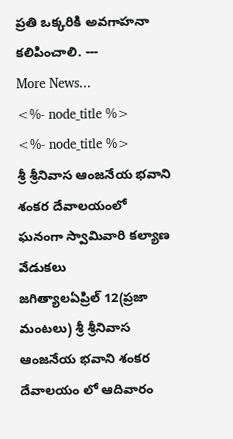ప్రతి ఒక్కరికి అవగాహనా కలిపించాలి. ---
More News...
<%- node_title %>
<%- node_title %>
శ్రీ శ్రీనివాస ఆంజనేయ భవాని శంకర దేవాలయంలో ఘనంగా స్వామివారి కల్యాణ వేడుకలు
జగిత్యాలఏప్రిల్ 12(ప్రజా మంటలు) శ్రీ శ్రీనివాస ఆంజనేయ భవాని శంకర దేవాలయం లో ఆదివారం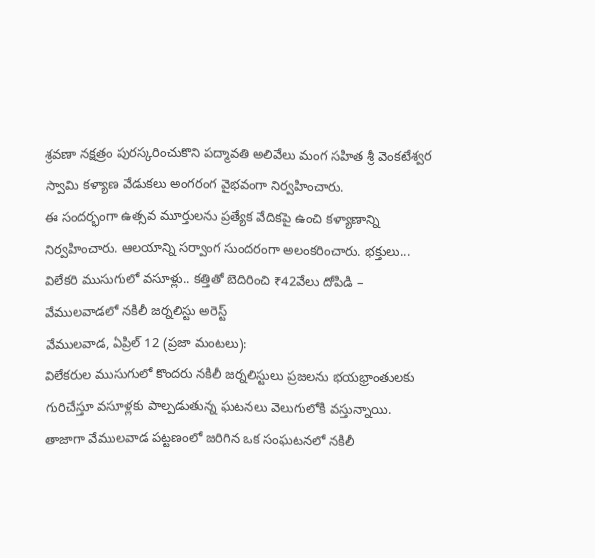శ్రవణా నక్షత్రం పురస్కరించుకొని పద్మావతి అలివేలు మంగ సహిత శ్రీ వెంకటేశ్వర స్వామి కళ్యాణ వేడుకలు అంగరంగ వైభవంగా నిర్వహించారు.
ఈ సందర్భంగా ఉత్సవ మూర్తులను ప్రత్యేక వేదికపై ఉంచి కళ్యాణాన్ని నిర్వహించారు. ఆలయాన్ని సర్వాంగ సుందరంగా అలంకరించారు. భక్తులు... విలేకరి ముసుగులో వసూళ్లు.. కత్తితో బెదిరించి ₹42వేలు దోపిడి – వేములవాడలో నకిలీ జర్నలిస్టు అరెస్ట్
వేములవాడ, ఏప్రిల్ 12 (ప్రజా మంటలు):
విలేకరుల ముసుగులో కొందరు నకిలీ జర్నలిస్టులు ప్రజలను భయభ్రాంతులకు గురిచేస్తూ వసూళ్లకు పాల్పడుతున్న ఘటనలు వెలుగులోకి వస్తున్నాయి. తాజాగా వేములవాడ పట్టణంలో జరిగిన ఒక సంఘటనలో నకిలీ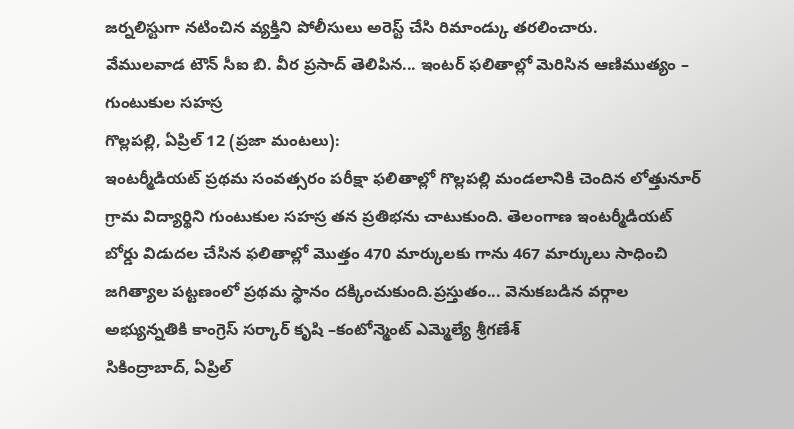జర్నలిస్టుగా నటించిన వ్యక్తిని పోలీసులు అరెస్ట్ చేసి రిమాండ్కు తరలించారు.
వేములవాడ టౌన్ సీఐ బి. వీర ప్రసాద్ తెలిపిన... ఇంటర్ ఫలితాల్లో మెరిసిన ఆణిముత్యం – గుంటుకుల సహస్ర
గొల్లపల్లి, ఏప్రిల్ 12 (ప్రజా మంటలు):
ఇంటర్మీడియట్ ప్రథమ సంవత్సరం పరీక్షా ఫలితాల్లో గొల్లపల్లి మండలానికి చెందిన లోత్తునూర్ గ్రామ విద్యార్థిని గుంటుకుల సహస్ర తన ప్రతిభను చాటుకుంది. తెలంగాణ ఇంటర్మీడియట్ బోర్డు విడుదల చేసిన ఫలితాల్లో మొత్తం 470 మార్కులకు గాను 467 మార్కులు సాధించి జగిత్యాల పట్టణంలో ప్రథమ స్థానం దక్కించుకుంది.ప్రస్తుతం... వెనుకబడిన వర్గాల అభ్యున్నతికి కాంగ్రెస్ సర్కార్ కృషి –కంటోన్మెంట్ ఎమ్మెల్యే శ్రీగణేశ్
సికింద్రాబాద్, ఏప్రిల్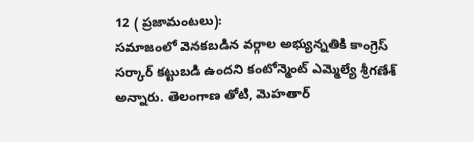12 ( ప్రజామంటలు):
సమాజంలో వెనకబడిన వర్గాల అభ్యున్నతికి కాంగ్రెస్ సర్కార్ కట్టుబడి ఉందని కంటోన్మెంట్ ఎమ్మెల్యే శ్రీగణేశ్ అన్నారు. తెలంగాణ తోటి, మెహతార్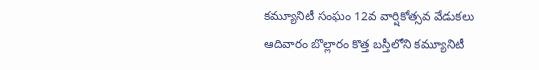కమ్యూనిటీ సంఘం 12వ వార్షికోత్సవ వేడుకలు ఆదివారం బొల్లారం కొత్త బస్తీలోని కమ్యూనిటీ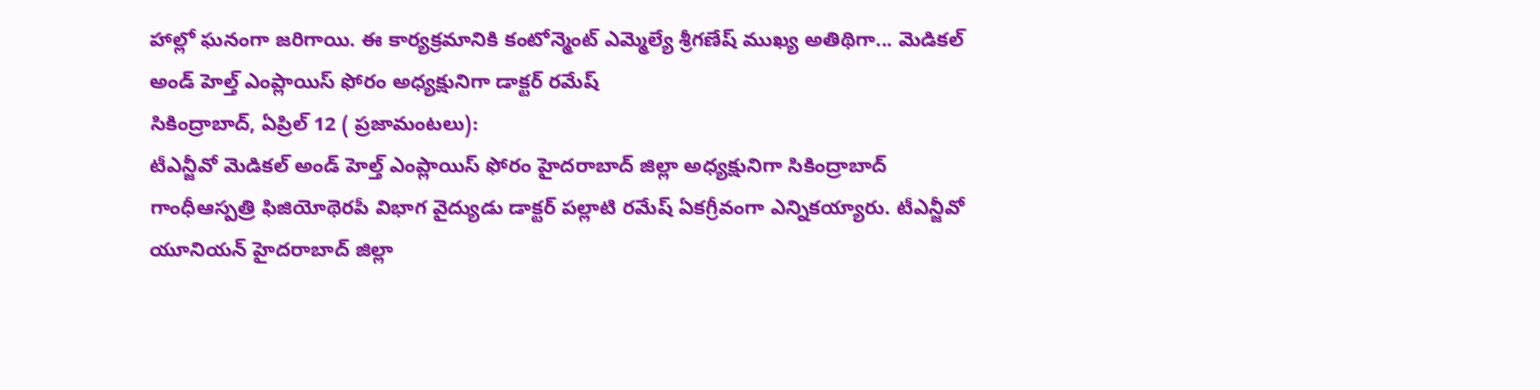హాల్లో ఘనంగా జరిగాయి. ఈ కార్యక్రమానికి కంటోన్మెంట్ ఎమ్మెల్యే శ్రీగణేష్ ముఖ్య అతిథిగా... మెడికల్ అండ్ హెల్త్ ఎంప్లాయిస్ ఫోరం అధ్యక్షునిగా డాక్టర్ రమేష్
సికింద్రాబాద్, ఏప్రిల్ 12 ( ప్రజామంటలు):
టీఎన్జీవో మెడికల్ అండ్ హెల్త్ ఎంప్లాయిస్ ఫోరం హైదరాబాద్ జిల్లా అధ్యక్షునిగా సికింద్రాబాద్ గాంధీఆస్పత్రి ఫిజియోథెరపీ విభాగ వైద్యుడు డాక్టర్ పల్లాటి రమేష్ ఏకగ్రీవంగా ఎన్నికయ్యారు. టీఎన్జీవో యూనియన్ హైదరాబాద్ జిల్లా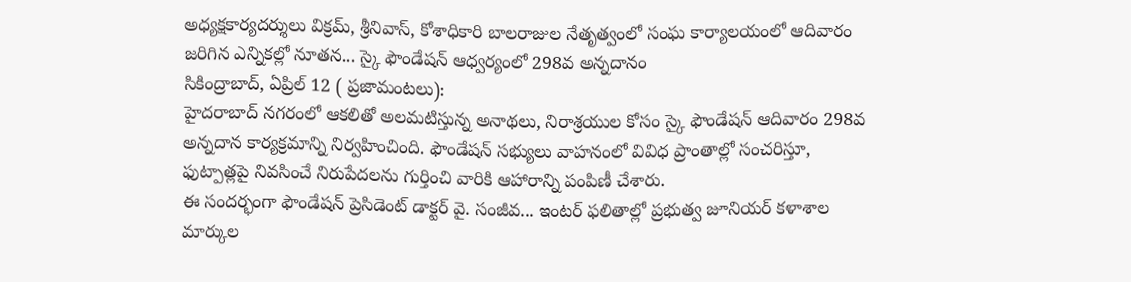అధ్యక్షకార్యదర్శులు విక్రమ్, శ్రీనివాస్, కోశాధికారి బాలరాజుల నేతృత్వంలో సంఘ కార్యాలయంలో ఆదివారం జరిగిన ఎన్నికల్లో నూతన... స్కై ఫౌండేషన్ ఆధ్వర్యంలో 298వ అన్నదానం
సికింద్రాబాద్, ఏప్రిల్ 12 ( ప్రజామంటలు):
హైదరాబాద్ నగరంలో ఆకలితో అలమటిస్తున్న అనాథలు, నిరాశ్రయుల కోసం స్కై ఫౌండేషన్ ఆదివారం 298వ అన్నదాన కార్యక్రమాన్ని నిర్వహించింది. ఫౌండేషన్ సభ్యులు వాహనంలో వివిధ ప్రాంతాల్లో సంచరిస్తూ, ఫుట్పాత్లపై నివసించే నిరుపేదలను గుర్తించి వారికి ఆహారాన్ని పంపిణీ చేశారు.
ఈ సందర్భంగా ఫౌండేషన్ ప్రెసిడెంట్ డాక్టర్ వై. సంజీవ... ఇంటర్ ఫలితాల్లో ప్రభుత్వ జూనియర్ కళాశాల మార్కుల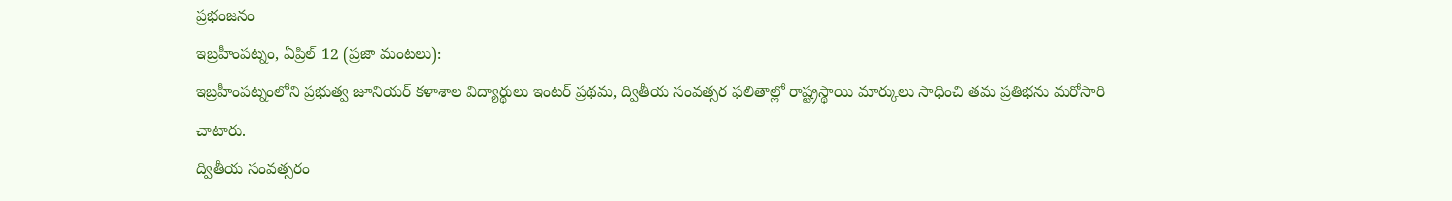ప్రభంజనం
ఇబ్రహీంపట్నం, ఏప్రిల్ 12 (ప్రజా మంటలు):
ఇబ్రహీంపట్నంలోని ప్రభుత్వ జూనియర్ కళాశాల విద్యార్థులు ఇంటర్ ప్రథమ, ద్వితీయ సంవత్సర ఫలితాల్లో రాష్ట్రస్థాయి మార్కులు సాధించి తమ ప్రతిభను మరోసారి చాటారు.
ద్వితీయ సంవత్సరం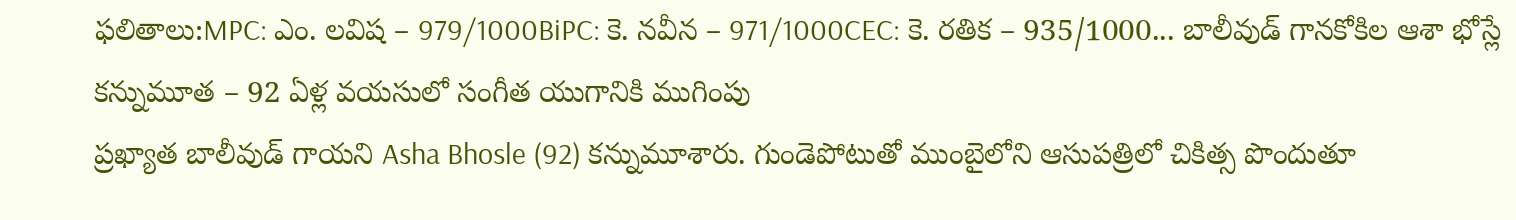ఫలితాలు:MPC: ఎం. లవిష – 979/1000BiPC: కె. నవీన – 971/1000CEC: కె. రతిక – 935/1000... బాలీవుడ్ గానకోకిల ఆశా భోస్లే కన్నుమూత – 92 ఏళ్ల వయసులో సంగీత యుగానికి ముగింపు
ప్రఖ్యాత బాలీవుడ్ గాయని Asha Bhosle (92) కన్నుమూశారు. గుండెపోటుతో ముంబైలోని ఆసుపత్రిలో చికిత్స పొందుతూ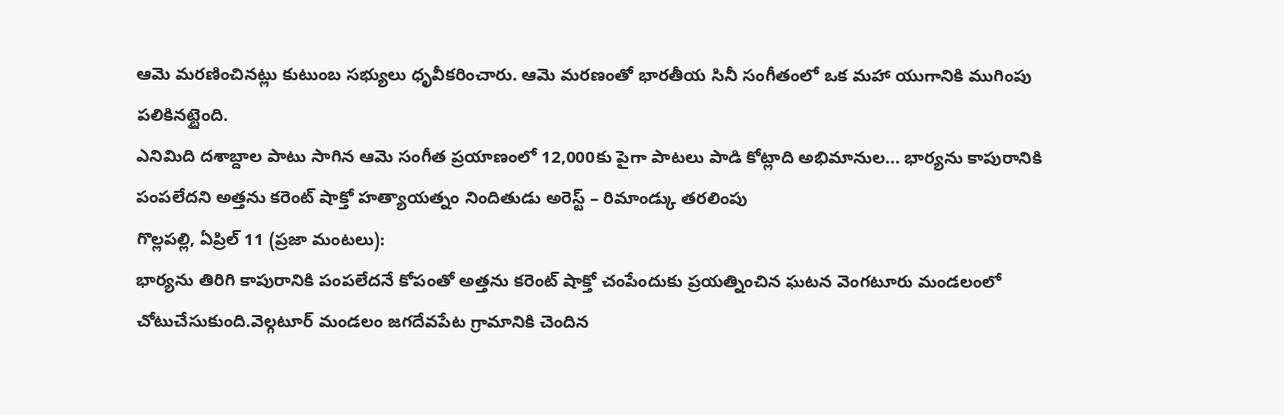ఆమె మరణించినట్లు కుటుంబ సభ్యులు ధృవీకరించారు. ఆమె మరణంతో భారతీయ సినీ సంగీతంలో ఒక మహా యుగానికి ముగింపు పలికినట్టైంది.
ఎనిమిది దశాబ్దాల పాటు సాగిన ఆమె సంగీత ప్రయాణంలో 12,000కు పైగా పాటలు పాడి కోట్లాది అభిమానుల... భార్యను కాపురానికి పంపలేదని అత్తను కరెంట్ షాక్తో హత్యాయత్నం నిందితుడు అరెస్ట్ – రిమాండ్కు తరలింపు
గొల్లపల్లి, ఏప్రిల్ 11 (ప్రజా మంటలు):
భార్యను తిరిగి కాపురానికి పంపలేదనే కోపంతో అత్తను కరెంట్ షాక్తో చంపేందుకు ప్రయత్నించిన ఘటన వెంగటూరు మండలంలో చోటుచేసుకుంది.వెల్గటూర్ మండలం జగదేవపేట గ్రామానికి చెందిన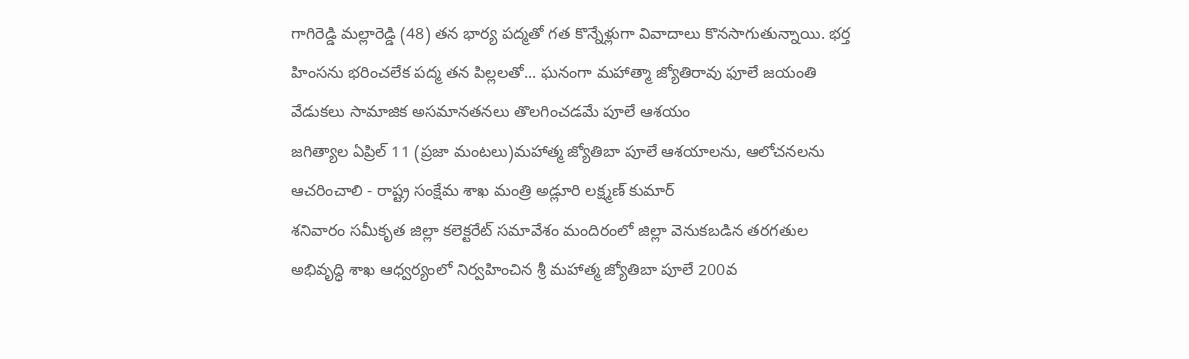గాగిరెడ్డి మల్లారెడ్డి (48) తన భార్య పద్మతో గత కొన్నేళ్లుగా వివాదాలు కొనసాగుతున్నాయి. భర్త హింసను భరించలేక పద్మ తన పిల్లలతో... ఘనంగా మహాత్మా జ్యోతిరావు ఫూలే జయంతి వేడుకలు సామాజిక అసమానతనలు తొలగించడమే పూలే ఆశయం
జగిత్యాల ఏప్రిల్ 11 (ప్రజా మంటలు)మహాత్మ జ్యోతిబా పూలే ఆశయాలను, ఆలోచనలను ఆచరించాలి - రాష్ట్ర సంక్షేమ శాఖ మంత్రి అడ్లూరి లక్ష్మణ్ కుమార్
శనివారం సమీకృత జిల్లా కలెక్టరేట్ సమావేశం మందిరంలో జిల్లా వెనుకబడిన తరగతుల అభివృద్ధి శాఖ ఆధ్వర్యంలో నిర్వహించిన శ్రీ మహాత్మ జ్యోతిబా పూలే 200వ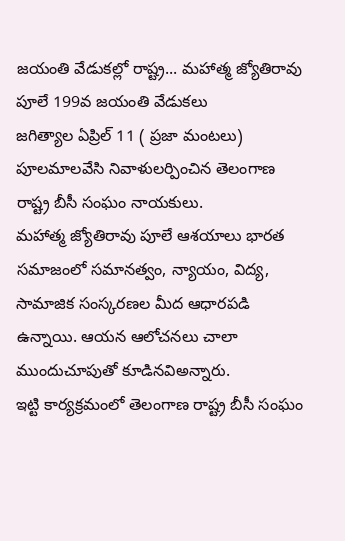జయంతి వేడుకల్లో రాష్ట్ర... మహాత్మ జ్యోతిరావు పూలే 199వ జయంతి వేడుకలు
జగిత్యాల ఏప్రిల్ 11 ( ప్రజా మంటలు) పూలమాలవేసి నివాళులర్పించిన తెలంగాణ రాష్ట్ర బీసీ సంఘం నాయకులు.
మహాత్మ జ్యోతిరావు పూలే ఆశయాలు భారత సమాజంలో సమానత్వం, న్యాయం, విద్య, సామాజిక సంస్కరణల మీద ఆధారపడి ఉన్నాయి. ఆయన ఆలోచనలు చాలా ముందుచూపుతో కూడినవిఅన్నారు.
ఇట్టి కార్యక్రమంలో తెలంగాణ రాష్ట్ర బీసీ సంఘం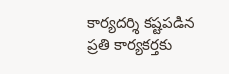కార్యదర్శి కష్టపడిన ప్రతి కార్యకర్తకు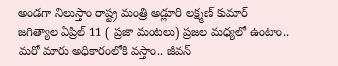అండగా నిలుస్తాం రాష్ట్ర మంత్రి అడ్లూరి లక్ష్మణ్ కుమార్
జగిత్యాల ఏప్రిల్ 11 ( ప్రజా మంటలు) ప్రజల మధ్యలో ఉంటాం.. మరో మారు అధికారంలోకి వస్తాం.. జీవన్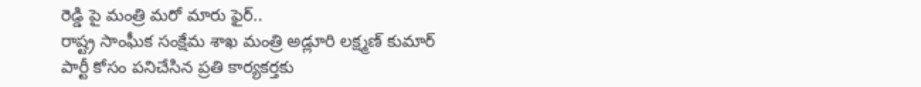రెడ్డి పై మంత్రి మరో మారు ఫైర్..
రాష్ట్ర సాంఘీక సంక్షేమ శాఖ మంత్రి అడ్లూరి లక్ష్మణ్ కుమార్
పార్టీ కోసం పనిచేసిన ప్రతి కార్యకర్తకు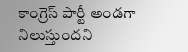కాంగ్రెస్ పార్టీ అండగా నిలుస్తుందని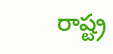రాష్ట్ర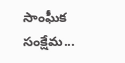సాంఘీక సంక్షేమ...